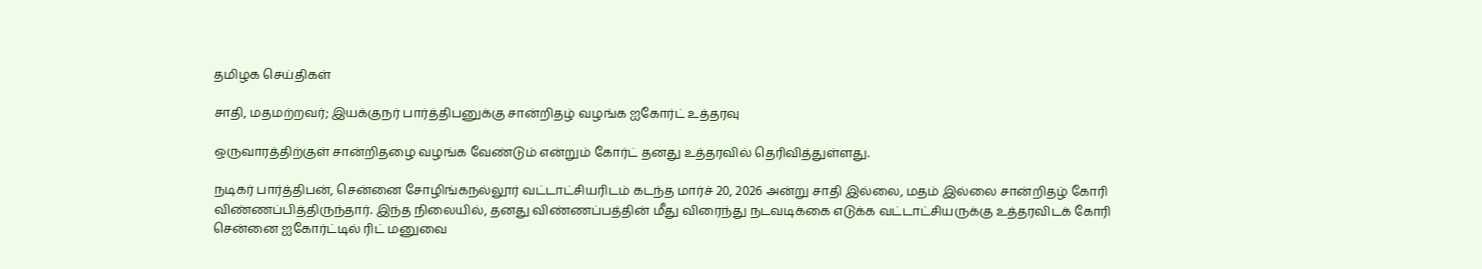தமிழக செய்திகள்

சாதி, மதமற்றவர்; இயக்குநர் பார்த்திபனுக்கு சான்றிதழ் வழங்க ஐகோர்ட் உத்தரவு

ஒருவாரத்திற்குள் சான்றிதழை வழங்க வேண்டும் என்றும் கோர்ட் தனது உத்தரவில் தெரிவித்துள்ளது.

நடிகர் பார்த்திபன், சென்னை சோழிங்கநல்லூர் வட்டாட்சியரிடம் கடந்த மார்ச் 20, 2026 அன்று சாதி இல்லை, மதம் இல்லை சான்றிதழ் கோரி விண்ணப்பித்திருந்தார். இந்த நிலையில், தனது விண்ணப்பத்தின் மீது விரைந்து நடவடிக்கை எடுக்க வட்டாட்சியருக்கு உத்தரவிடக் கோரி சென்னை ஐகோர்ட்டில் ரிட் மனுவை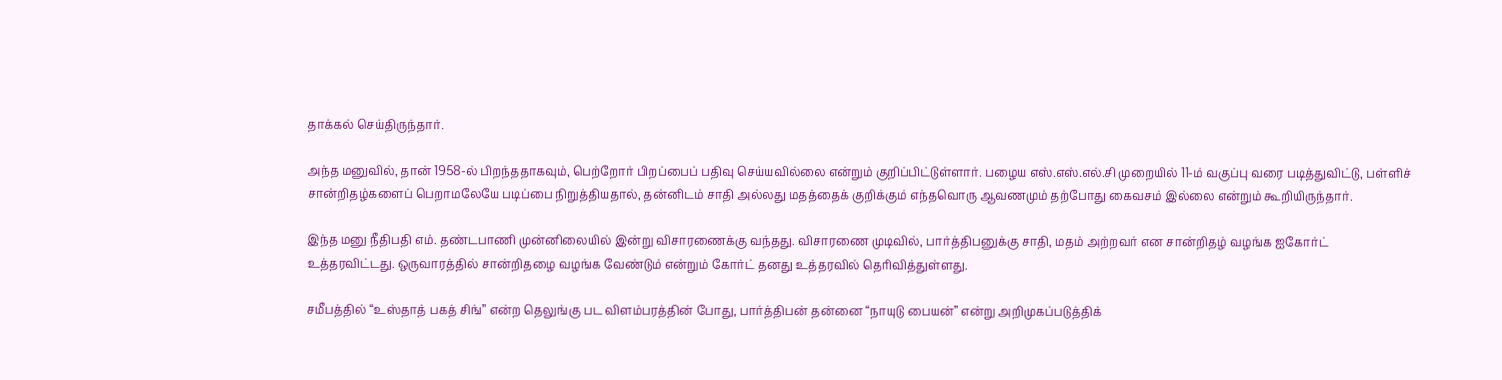தாக்கல் செய்திருந்தார்.

அந்த மனுவில், தான் 1958-ல் பிறந்ததாகவும், பெற்றோர் பிறப்பைப் பதிவு செய்யவில்லை என்றும் குறிப்பிட்டுள்ளார். பழைய எஸ்.எஸ்.எல்.சி முறையில் 11-ம் வகுப்பு வரை படித்துவிட்டு, பள்ளிச் சான்றிதழ்களைப் பெறாமலேயே படிப்பை நிறுத்தியதால், தன்னிடம் சாதி அல்லது மதத்தைக் குறிக்கும் எந்தவொரு ஆவணமும் தற்போது கைவசம் இல்லை என்றும் கூறியிருந்தார்.

இந்த மனு நீதிபதி எம். தண்டபாணி முன்னிலையில் இன்று விசாரணைக்கு வந்தது. விசாரணை முடிவில், பார்த்திபனுக்கு சாதி, மதம் அற்றவர் என சான்றிதழ் வழங்க ஐகோர்ட் உத்தரவிட்டது. ஒருவாரத்தில் சான்றிதழை வழங்க வேண்டும் என்றும் கோர்ட் தனது உத்தரவில் தெரிவித்துள்ளது.

சமீபத்தில் “உஸ்தாத் பகத் சிங்” என்ற தெலுங்கு பட விளம்பரத்தின் போது, பார்த்திபன் தன்னை “நாயுடு பையன்” என்று அறிமுகப்படுத்திக்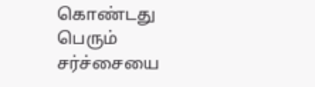கொண்டது பெரும் சர்ச்சையை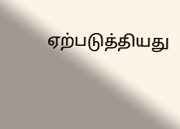ஏற்படுத்தியது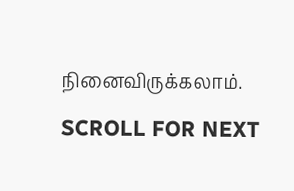நினைவிருக்கலாம்.

SCROLL FOR NEXT